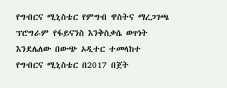የግብርና ሚኒስቴር የምግብ ዋስትና ማረጋገጫ ፕሮግራም የፋይናንስ እንቅስቃሴ ወጥነት እንደሌለው በውጭ ኦዲተር ተመላከተ
የግብርና ሚኒስቴር በ2017 በጀት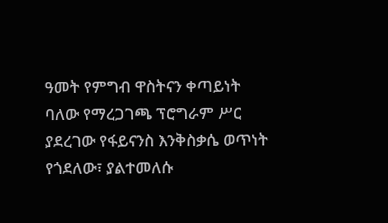ዓመት የምግብ ዋስትናን ቀጣይነት ባለው የማረጋገጫ ፕሮግራም ሥር ያደረገው የፋይናንስ እንቅስቃሴ ወጥነት የጎደለው፣ ያልተመለሱ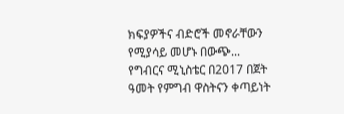ክፍያዎችና ብድሮች መኖራቸውን የሚያሳይ መሆኑ በውጭ...
የግብርና ሚኒስቴር በ2017 በጀት ዓመት የምግብ ዋስትናን ቀጣይነት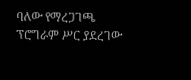ባለው የማረጋገጫ ፕሮግራም ሥር ያደረገው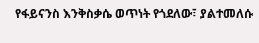የፋይናንስ እንቅስቃሴ ወጥነት የጎደለው፣ ያልተመለሱ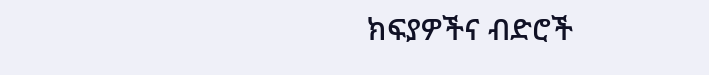ክፍያዎችና ብድሮች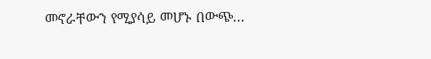መኖራቸውን የሚያሳይ መሆኑ በውጭ...